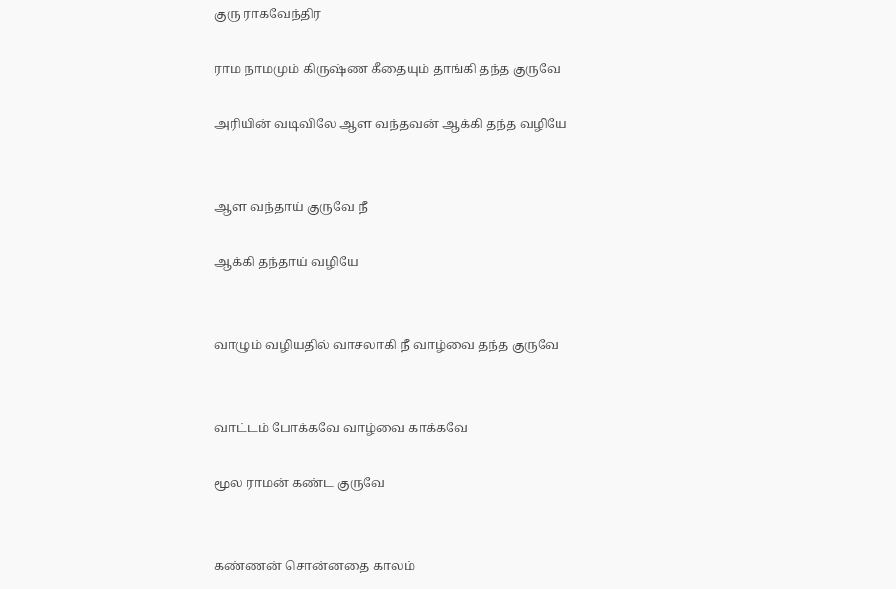குரு ராகவேந்திர

ராம நாமமும் கிருஷ்ண கீதையும் தாங்கி தந்த குருவே

அரியின் வடிவிலே ஆள வந்தவன் ஆக்கி தந்த வழியே


ஆள வந்தாய் குருவே நீ

ஆக்கி தந்தாய் வழியே


வாழும் வழியதில் வாசலாகி நீ வாழ்வை தந்த குருவே


வாட்டம் போக்கவே வாழ்வை காக்கவே

மூல ராமன் கண்ட குருவே


கண்ணன் சொன்னதை காலம்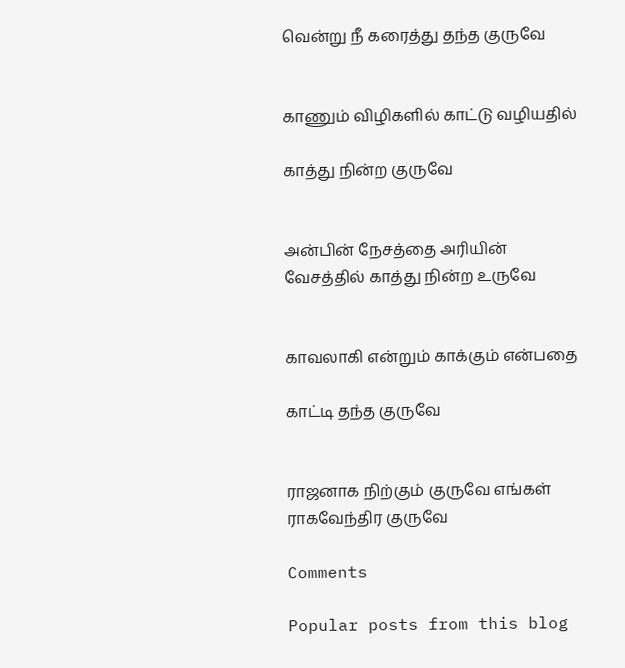வென்று நீ கரைத்து தந்த குருவே


காணும் விழிகளில் காட்டு வழியதில்

காத்து நின்ற குருவே


அன்பின் நேசத்தை அரியின் வேசத்தில் காத்து நின்ற உருவே


காவலாகி என்றும் காக்கும் என்பதை

காட்டி தந்த குருவே


ராஜனாக நிற்கும் குருவே எங்கள் ராகவேந்திர குருவே

Comments

Popular posts from this blog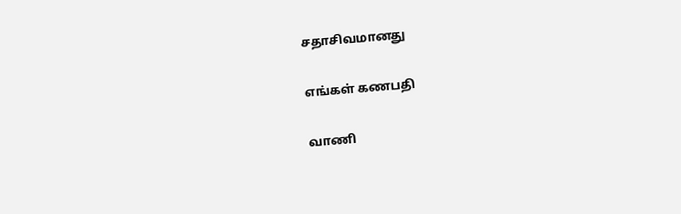சதாசிவமானது

எங்கள் கணபதி

வாணி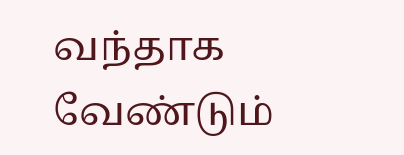வந்தாக வேண்டும்